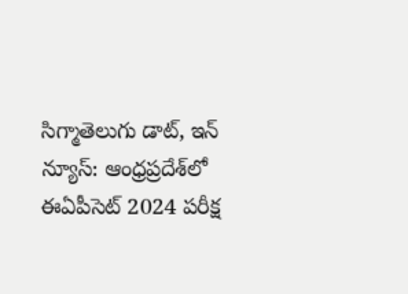సిగ్మాతెలుగు డాట్, ఇన్ న్యూస్: ఆంధ్రప్రదేశ్‌లో ఈఏపీసెట్‌ 2024 పరీక్ష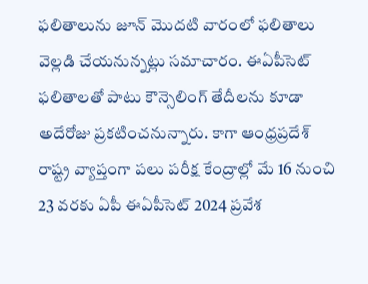ఫలితాలును జూన్‌ మొదటి వారంలో ఫలితాలు వెల్లడి చేయనున్నట్లు సమాచారం. ఈఏపీసెట్‌ ఫలితాలతో పాటు కౌన్సెలింగ్‌ తేదీలను కూడా అదేరోజు ప్రకటించనున్నారు. కాగా ఆంధ్రప్రదేశ్ రాష్ట్ర వ్యాప్తంగా పలు పరీక్ష కేంద్రాల్లో మే 16 నుంచి 23 వరకు ఏపీ ఈఏపీసెట్‌ 2024 ప్రవేశ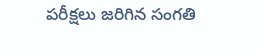పరీక్షలు జరిగిన సంగతి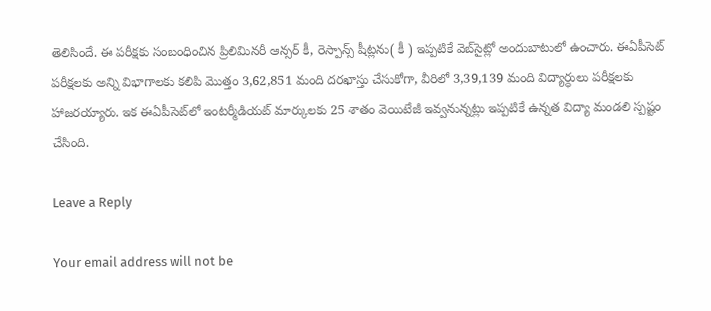తెలిసిందే. ఈ పరీక్షకు సంబంధించిన ప్రిలిమినరీ ఆన్సర్‌ కీ, రెస్పాన్స్‌ షీట్లను( కీ ) ఇప్పటికే వెబ్‌సైట్లో అందుబాటులో ఉంచారు. ఈఏపీసెట్‌ పరీక్షలకు అన్ని విభాగాలకు కలిపి మొత్తం 3,62,851 మంది దరఖాస్తు చేసుకోగా, వీరిలో 3,39,139 మంది విద్యార్ధులు పరీక్షలకు హాజరయ్యారు. ఇక ఈఏపీసెట్‌లో ఇంటర్మీడియట్‌ మార్కులకు 25 శాతం వెయిటేజీ ఇవ్వనున్నట్లు ఇప్పటికే ఉన్నత విద్యా మండలి స్పష్టం చేసింది.

Leave a Reply

Your email address will not be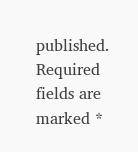published. Required fields are marked *